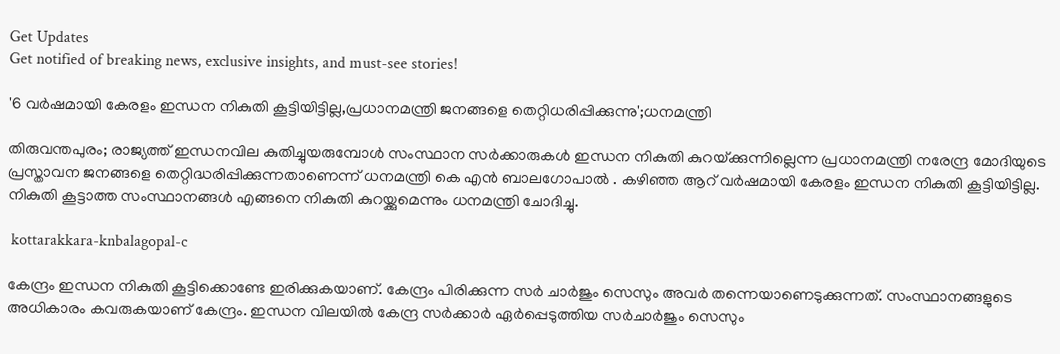Get Updates
Get notified of breaking news, exclusive insights, and must-see stories!

'6 വർഷമായി കേരളം ഇന്ധന നികുതി കൂട്ടിയിട്ടില്ല,പ്രധാനമന്ത്രി ജനങ്ങളെ തെറ്റിധരിപ്പിക്കുന്നു';ധനമന്ത്രി

തിരുവന്തപുരം; രാജ്യത്ത് ഇന്ധനവില കുതിച്ചുയരുമ്പോൾ സംസ്ഥാന സർക്കാരുകൾ ഇന്ധന നികുതി കുറയ്‌ക്കു‌‌ന്നില്ലെന്ന പ്രധാനമന്ത്രി നരേന്ദ്ര മോദിയുടെ പ്രസ്താവന ജനങ്ങളെ തെറ്റിദ്ധരിപ്പിക്കുന്നതാണെന്ന് ധനമന്ത്രി കെ എൻ ബാലഗോപാൽ . കഴിഞ്ഞ ആറ് വർഷമായി കേരളം ഇന്ധന നികുതി കൂട്ടിയിട്ടില്ല. നികുതി കൂട്ടാത്ത സംസ്ഥാനങ്ങൾ എങ്ങനെ നികുതി കുറയ്ക്കുമെന്നും ധനമന്ത്രി ചോദിച്ചു.

 kottarakkara-knbalagopal-c

കേന്ദ്രം ഇന്ധന നികുതി കൂട്ടിക്കൊണ്ടേ ഇരിക്കുകയാണ്. കേന്ദ്രം പിരിക്കുന്ന സർ ചാർജും സെസും അവർ തന്നെയാണെടുക്കുന്നത്. സംസ്ഥാനങ്ങളുടെ അധികാരം കവരുകയാണ് കേന്ദ്രം. ഇന്ധന വിലയിൽ കേന്ദ്ര സർക്കാർ ഏർപ്പെടുത്തിയ സർചാർജും സെസും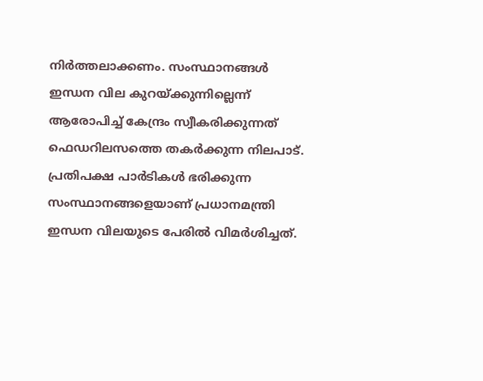നിർത്തലാക്കണം. സംസ്ഥാനങ്ങൾ ഇന്ധന വില കുറയ്‌ക്കുന്നില്ലെന്ന് ആരോപിച്ച് കേന്ദ്രം സ്വീകരിക്കുന്നത് ഫെഡറിലസത്തെ തകർക്കുന്ന നിലപാട്. പ്രതിപക്ഷ പാർടികൾ ഭരിക്കുന്ന സംസ്ഥാനങ്ങളെയാണ് പ്രധാനമന്ത്രി ഇന്ധന വിലയുടെ പേരിൽ വിമർശിച്ചത്.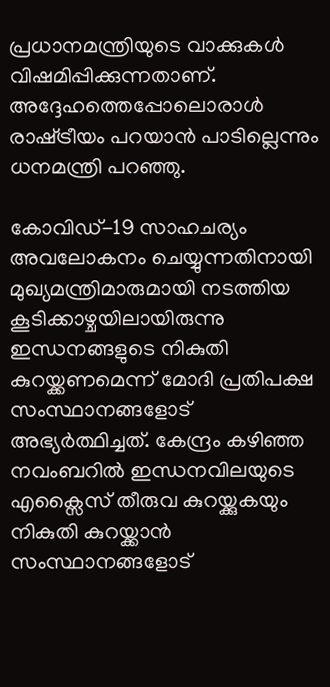പ്രധാനമന്ത്രിയുടെ വാക്കുകൾ വിഷമിപ്പിക്കുന്നതാണ്. അദ്ദേഹത്തെപ്പോലൊരാൾ രാഷ്‌ട്രീയം പറയാൻ പാടില്ലെന്നും ധനമന്ത്രി പറഞ്ഞു.

കോവിഡ്-19 സാഹചര്യം അവലോകനം ചെയ്യുന്നതിനായി മുഖ്യമന്ത്രിമാരുമായി നടത്തിയ കൂടിക്കാഴ്ചയിലായിരുന്നു ഇന്ധനങ്ങളുടെ നികുതി കുറയ്ക്കണമെന്ന് മോദി പ്രതിപക്ഷ സംസ്ഥാനങ്ങളോട് അഭ്യർത്ഥിച്ചത്. കേന്ദ്രം കഴിഞ്ഞ നവംബറിൽ ഇന്ധനവിലയുടെ എക്സൈസ് തീരുവ കുറയ്ക്കുകയും നികുതി കുറയ്ക്കാൻ സംസ്ഥാനങ്ങളോട്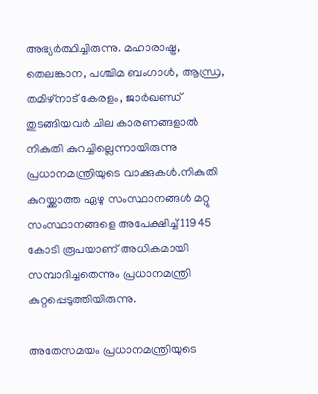അഭ്യർത്ഥിച്ചിരുന്നു. മഹാരാഷ്ട്ര, തെലങ്കാന, പശ്ചിമ ബംഗാള്‍, ആന്ധ്ര, തമിഴ്നാട് കേരളം, ജാർഖണ്ഡ് തുടങ്ങിയവർ ചില കാരണങ്ങളാല്‍ നികുതി കുറച്ചില്ലെന്നായിരുന്നു പ്രധാനമന്ത്രിയുടെ വാക്കുകൾ.നികുതി കുറയ്ക്കാത്ത ഏഴു സംസ്ഥാനങ്ങൾ മറ്റു സംസ്ഥാനങ്ങളെ അപേക്ഷിച്ച് 11945 കോടി രൂപയാണ് അധികമായി സമ്പാദിച്ചതെന്നും പ്രധാനമന്ത്രി കുറ്റപ്പെടുത്തിയിരുന്നു.

അതേസമയം പ്രധാനമന്ത്രിയുടെ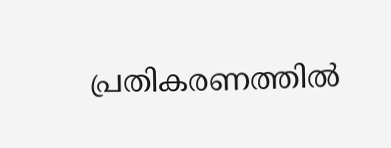പ്രതികരണത്തിൽ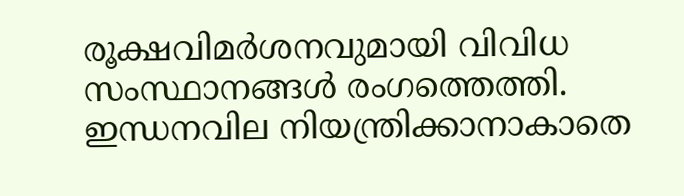രൂക്ഷവിമർശനവുമായി വിവിധ സംസ്ഥാനങ്ങൾ രംഗത്തെത്തി. ഇന്ധനവില നിയന്ത്രിക്കാനാകാതെ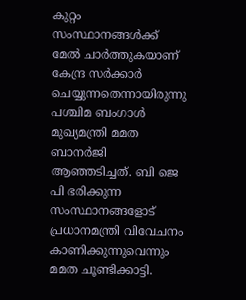കുറ്റം സംസ്ഥാനങ്ങള്‍ക്ക് മേല്‍ ചാര്‍ത്തുകയാണ് കേന്ദ്ര സര്‍ക്കാര്‍ ചെയ്യുന്നതെന്നായിരുന്നു പശ്ചിമ ബംഗാൾ മുഖ്യമന്ത്രി മമത ബാനർജി ആഞ്ഞടിച്ചത്. ബി ജെ പി ഭരിക്കുന്ന സംസ്ഥാനങ്ങളോട് പ്രധാനമന്ത്രി വിവേചനം കാണിക്കുന്നുവെന്നും മമത ചൂണ്ടിക്കാട്ടി.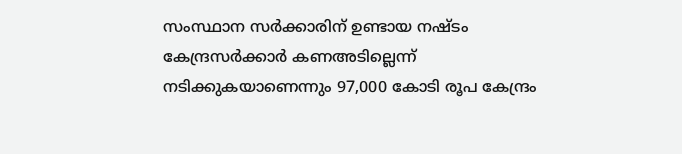സംസ്ഥാന സർക്കാരിന് ഉണ്ടായ നഷ്ടം കേന്ദ്രസർക്കാർ കണഅടില്ലെന്ന് നടിക്കുകയാണെന്നും 97,000 കോടി രൂപ കേന്ദ്രം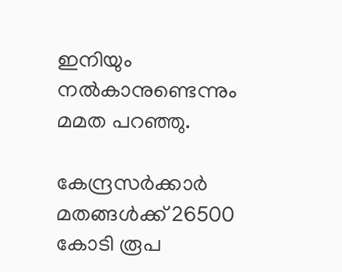ഇനിയും നൽകാനുണ്ടെന്നും മമത പറഞ്ഞു.

കേന്ദ്രസർക്കാർ മതങ്ങൾക്ക് 26500 കോടി രൂപ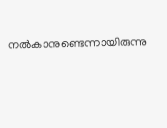നൽകാനുണ്ടെന്നായിരുന്നു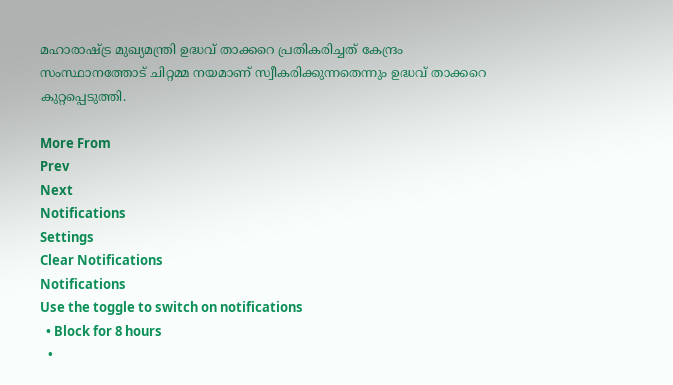മഹാരാഷ്ട്ര മുഖ്യമന്ത്രി ഉദ്ധവ് താക്കറെ പ്രതികരിച്ചത് കേന്ദ്രം സംസ്ഥാനത്തോട് ചിറ്റമ്മ നയമാണ് സ്വീകരിക്കുന്നതെന്നും ഉദ്ധവ് താക്കറെ കുറ്റപ്പെടുത്തി.

More From
Prev
Next
Notifications
Settings
Clear Notifications
Notifications
Use the toggle to switch on notifications
  • Block for 8 hours
  •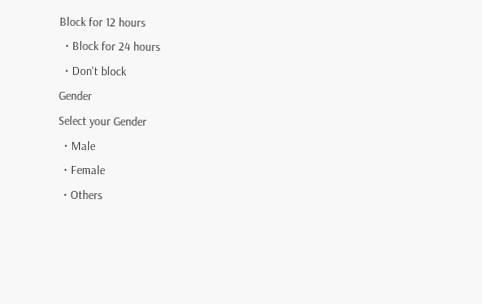Block for 12 hours
  • Block for 24 hours
  • Don't block
Gender
Select your Gender
  • Male
  • Female
  • Others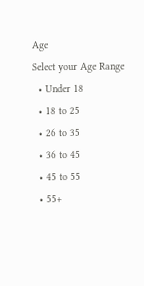Age
Select your Age Range
  • Under 18
  • 18 to 25
  • 26 to 35
  • 36 to 45
  • 45 to 55
  • 55+